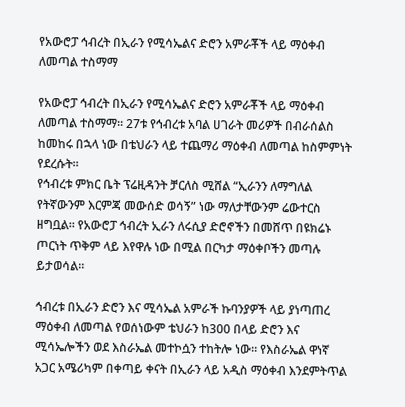የአውሮፓ ኅብረት በኢራን የሚሳኤልና ድሮን አምራቾች ላይ ማዕቀብ ለመጣል ተስማማ

የአውሮፓ ኅብረት በኢራን የሚሳኤልና ድሮን አምራቾች ላይ ማዕቀብ ለመጣል ተስማማ። 27ቱ የኅብረቱ አባል ሀገራት መሪዎች በብራሰልስ ከመከሩ በኋላ ነው በቴህራን ላይ ተጨማሪ ማዕቀብ ለመጣል ከስምምነት የደረሱት።
የኅብረቱ ምክር ቤት ፕሬዚዳንት ቻርለስ ሚሸል “ኢራንን ለማግለል የትኛውንም እርምጃ መውሰድ ወሳኝ” ነው ማለታቸውንም ሬውተርስ ዘግቧል። የአውሮፓ ኅብረት ኢራን ለሩሲያ ድሮኖችን በመሸጥ በዩክሬኑ ጦርነት ጥቅም ላይ እየዋሉ ነው በሚል በርካታ ማዕቀቦችን መጣሉ ይታወሳል።

ኅብረቱ በኢራን ድሮን እና ሚሳኤል አምራች ኩባንያዎች ላይ ያነጣጠረ ማዕቀብ ለመጣል የወሰነውም ቴህራን ከ300 በላይ ድሮን እና ሚሳኤሎችን ወደ እስራኤል መተኮሷን ተከትሎ ነው። የእስራኤል ዋነኛ አጋር አሜሪካም በቀጣይ ቀናት በኢራን ላይ አዲስ ማዕቀብ እንደምትጥል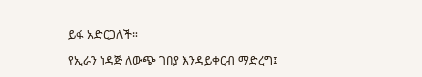ይፋ አድርጋለች።

የኢራን ነዳጅ ለውጭ ገበያ እንዳይቀርብ ማድረግ፤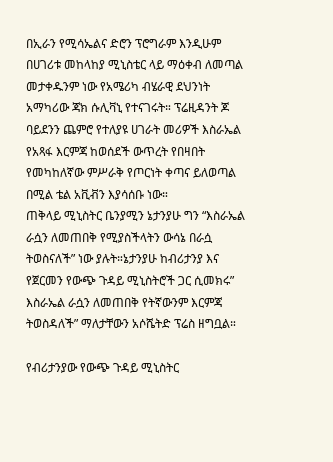በኢራን የሚሳኤልና ድሮን ፕሮግራም እንዲሁም በሀገሪቱ መከላከያ ሚኒስቴር ላይ ማዕቀብ ለመጣል መታቀዱንም ነው የአሜሪካ ብሄራዊ ደህንነት አማካሪው ጃክ ሱሊቫኒ የተናገሩት። ፕሬዚዳንት ጆ ባይደንን ጨምሮ የተለያዩ ሀገራት መሪዎች እስራኤል የአጻፋ እርምጃ ከወሰደች ውጥረት የበዛበት የመካከለኛው ምሥራቅ የጦርነት ቀጣና ይለወጣል በሚል ቴል አቪቭን እያሳሰቡ ነው።
ጠቅላይ ሚኒስትር ቤንያሚን ኔታንያሁ ግን “እስራኤል ራሷን ለመጠበቅ የሚያስችላትን ውሳኔ በራሷ ትወስናለች” ነው ያሉት።ኔታንያሁ ከብሪታንያ እና የጀርመን የውጭ ጉዳይ ሚኒስትሮች ጋር ሲመክሩ” እስራኤል ራሷን ለመጠበቅ የትኛውንም እርምጃ ትወስዳለች” ማለታቸውን አሶሼትድ ፕሬስ ዘግቧል።

የብሪታንያው የውጭ ጉዳይ ሚኒስትር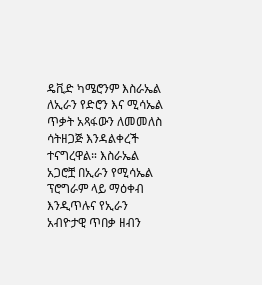ዴቪድ ካሜሮንም እስራኤል ለኢራን የድሮን እና ሚሳኤል ጥቃት አጻፋውን ለመመለስ ሳትዘጋጅ እንዳልቀረች ተናግረዋል። እስራኤል አጋሮቿ በኢራን የሚሳኤል ፕሮግራም ላይ ማዕቀብ እንዲጥሉና የኢራን አብዮታዊ ጥበቃ ዘብን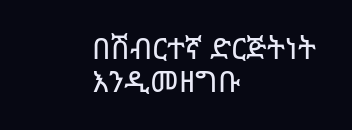በሽብርተኛ ድርጅትነት እንዲመዘግቡ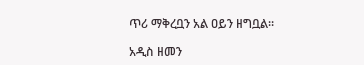ጥሪ ማቅረቧን አል ዐይን ዘግቧል።

አዲስ ዘመን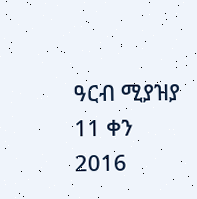ዓርብ ሚያዝያ 11 ቀን 2016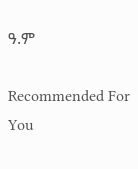ዓ.ም

Recommended For You